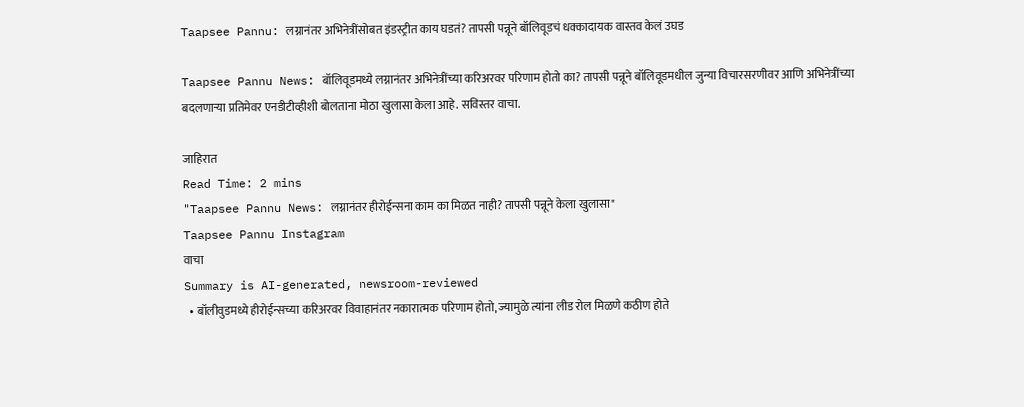Taapsee Pannu: लग्नानंतर अभिनेत्रींसोबत इंडस्ट्रीत काय घडतं? तापसी पन्नूने बॉलिवूडचं धक्कादायक वास्तव केलं उघड

Taapsee Pannu News: बॉलिवूडमध्ये लग्नानंतर अभिनेत्रींच्या करिअरवर परिणाम होतो का? तापसी पन्नूने बॉलिवूडमधील जुन्या विचारसरणीवर आणि अभिनेत्रींच्या बदलणाऱ्या प्रतिमेवर एनडीटीव्हीशी बोलताना मोठा खुलासा केला आहे. सविस्तर वाचा.

जाहिरात
Read Time: 2 mins
"Taapsee Pannu News: लग्नानंतर हीरोईन्सना काम का मिळत नाही? तापसी पन्नूने केला खुलासा"
Taapsee Pannu Instagram
वाचा
Summary is AI-generated, newsroom-reviewed
  • बॉलीवुडमध्ये हीरोईन्सच्या करिअरवर विवाहानंतर नकारात्मक परिणाम होतो, ज्यामुळे त्यांना लीड रोल मिळणे कठीण होते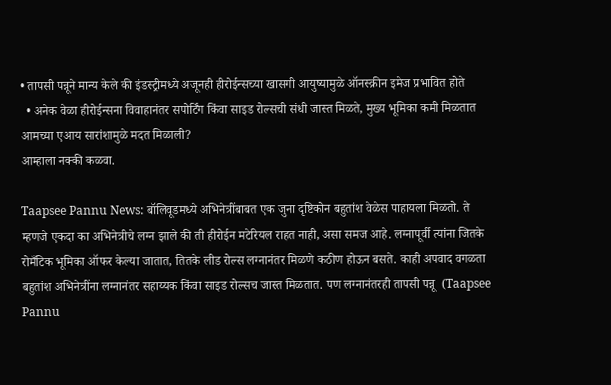• तापसी पन्नूने मान्य केले की इंडस्ट्रीमध्ये अजूनही हीरोईन्सच्या खासगी आयुष्यामुळे ऑनस्क्रीन इमेज प्रभावित होते
  • अनेक वेळा हीरोईन्सना विवाहानंतर सपोर्टिंग किंवा साइड रोल्सची संधी जास्त मिळते, मुख्य भूमिका कमी मिळतात
आमच्या एआय सारांशामुळे मदत मिळाली?
आम्हाला नक्की कळवा.

Taapsee Pannu News: बॉलिवूडमध्ये अभिनेत्रींबाबत एक जुना दृष्टिकोन बहुतांश वेळेस पाहायला मिळतो. ते म्हणजे एकदा का अभिनेत्रीचे लग्न झाले की ती हीरोईन मटेरियल राहत नाही, असा समज आहे. लग्नापूर्वी त्यांना जितके रोमँटिक भूमिका ऑफर केल्या जातात, तितके लीड रोल्स लग्नानंतर मिळणे कठीण होऊन बसते. काही अपवाद वगळता बहुतांश अभिनेत्रींना लग्नानंतर सहाय्यक किंवा साइड रोल्सच जास्त मिळतात. पण लग्नानंतरही तापसी पन्नू  (Taapsee Pannu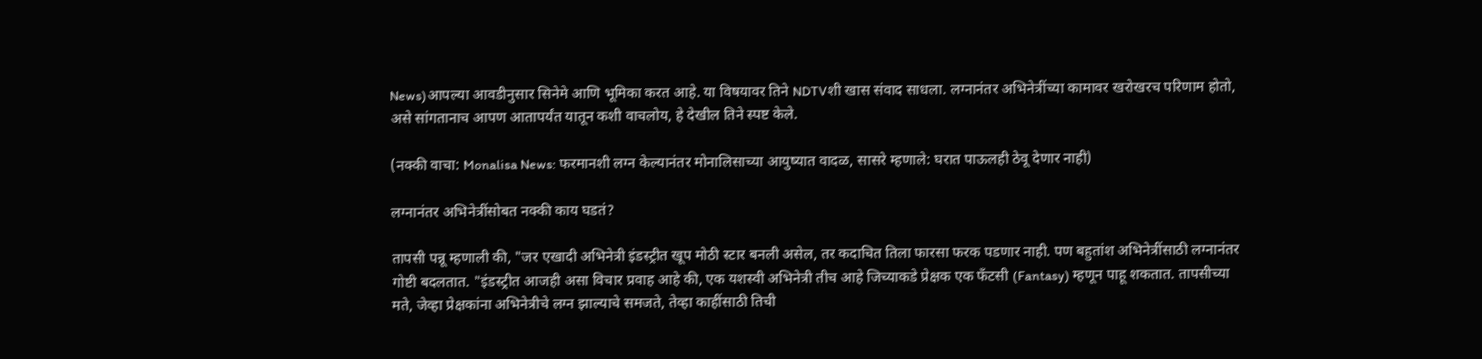News)आपल्या आवडीनुसार सिनेमे आणि भूमिका करत आहे. या विषयावर तिने NDTVशी खास संवाद साधला. लग्नानंतर अभिनेत्रींच्या कामावर खरोखरच परिणाम होतो, असे सांगतानाच आपण आतापर्यंत यातून कशी वाचलोय, हे देखील तिने स्पष्ट केले.

(नक्की वाचा: Monalisa News: फरमानशी लग्न केल्यानंतर मोनालिसाच्या आयुष्यात वादळ, सासरे म्हणाले: घरात पाऊलही ठेवू देणार नाही)

लग्नानंतर अभिनेत्रींसोबत नक्की काय घडतं?

तापसी पन्नू म्हणाली की, "जर एखादी अभिनेत्री इंडस्ट्रीत खूप मोठी स्टार बनली असेल, तर कदाचित तिला फारसा फरक पडणार नाही. पण बहुतांश अभिनेत्रींसाठी लग्नानंतर गोष्टी बदलतात. "इंडस्ट्रीत आजही असा विचार प्रवाह आहे की, एक यशस्वी अभिनेत्री तीच आहे जिच्याकडे प्रेक्षक एक फँटसी (Fantasy) म्हणून पाहू शकतात. तापसीच्या मते, जेव्हा प्रेक्षकांना अभिनेत्रीचे लग्न झाल्याचे समजते, तेव्हा काहींसाठी तिची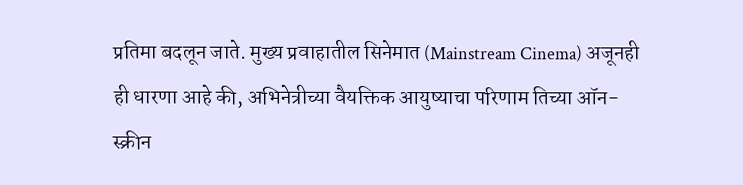प्रतिमा बदलून जाते. मुख्य प्रवाहातील सिनेमात (Mainstream Cinema) अजूनही ही धारणा आहे की, अभिनेत्रीच्या वैयक्तिक आयुष्याचा परिणाम तिच्या ऑन-स्क्रीन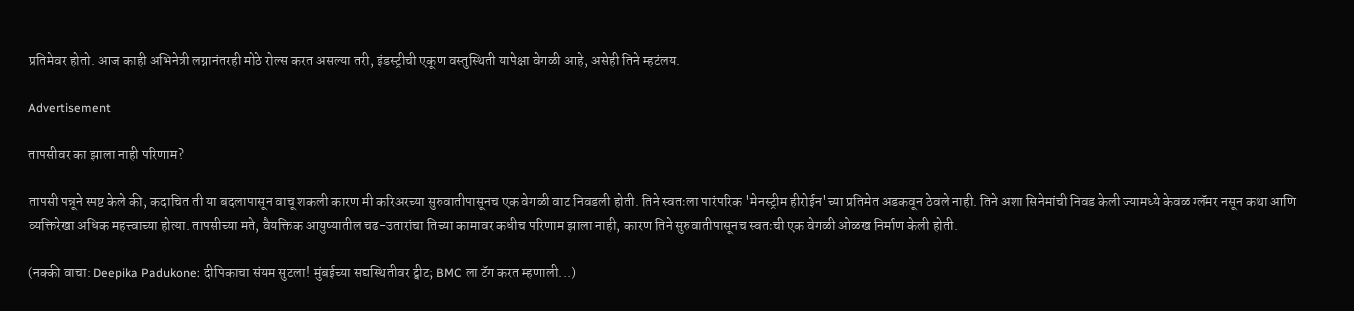प्रतिमेवर होतो. आज काही अभिनेत्री लग्नानंतरही मोठे रोल्स करत असल्या तरी, इंडस्ट्रीची एकूण वस्तुस्थिती यापेक्षा वेगळी आहे, असेही तिने म्हटंलय.

Advertisement

तापसीवर का झाला नाही परिणाम?

तापसी पन्नूने स्पष्ट केले की, कदाचित ती या बदलापासून वाचू शकली कारण मी करिअरच्या सुरुवातीपासूनच एक वेगळी वाट निवडली होती. तिने स्वतःला पारंपरिक 'मेनस्ट्रीम हीरोईन'च्या प्रतिमेत अडकवून ठेवले नाही. तिने अशा सिनेमांची निवड केली ज्यामध्ये केवळ ग्लॅमर नसून कथा आणि व्यक्तिरेखा अधिक महत्त्वाच्या होत्या. तापसीच्या मते, वैयक्तिक आयुष्यातील चढ-उतारांचा तिच्या कामावर कधीच परिणाम झाला नाही, कारण तिने सुरुवातीपासूनच स्वतःची एक वेगळी ओळख निर्माण केली होती.

(नक्की वाचा: Deepika Padukone: दीपिकाचा संयम सुटला! मुंबईच्या सद्यस्थितीवर ट्वीट; BMC ला टॅग करत म्हणाली...)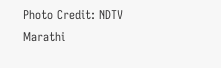Photo Credit: NDTV Marathi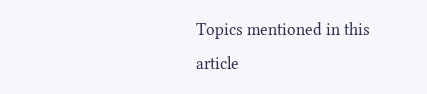Topics mentioned in this article